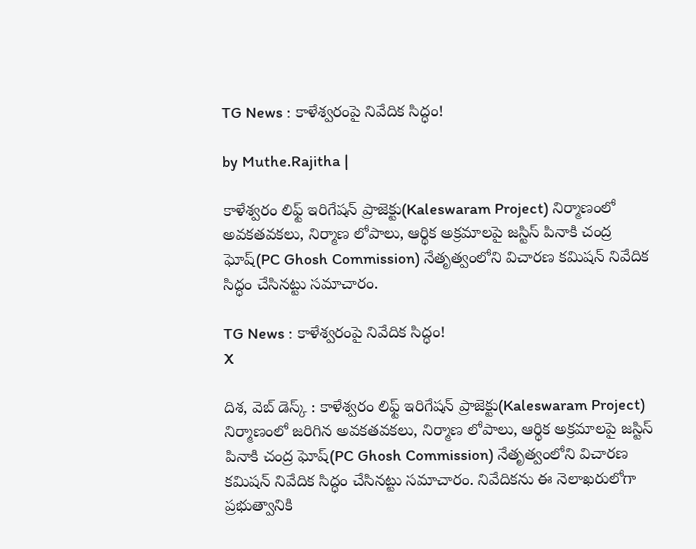TG News : కాళేశ్వరంపై నివేదిక సిద్ధం!

by Muthe.Rajitha |

కాళేశ్వరం లిఫ్ట్ ఇరిగేషన్ ప్రాజెక్టు(Kaleswaram Project) నిర్మాణంలో అవకతవకలు, నిర్మాణ లోపాలు, ఆర్థిక అక్రమాలపై జస్టిస్ పినాకి చంద్ర ఘోష్(PC Ghosh Commission) నేతృత్వంలోని విచారణ కమిషన్ నివేదిక సిద్ధం చేసినట్టు సమాచారం.

TG News : కాళేశ్వరంపై నివేదిక సిద్ధం!
X

దిశ, వెబ్ డెస్క్ : కాళేశ్వరం లిఫ్ట్ ఇరిగేషన్ ప్రాజెక్టు(Kaleswaram Project) నిర్మాణంలో జరిగిన అవకతవకలు, నిర్మాణ లోపాలు, ఆర్థిక అక్రమాలపై జస్టిస్ పినాకి చంద్ర ఘోష్(PC Ghosh Commission) నేతృత్వంలోని విచారణ కమిషన్ నివేదిక సిద్ధం చేసినట్టు సమాచారం. నివేదికను ఈ నెలాఖరులోగా ప్రభుత్వానికి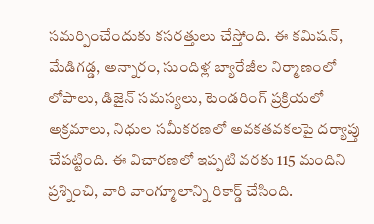సమర్పించేందుకు కసరత్తులు చేస్తోంది. ఈ కమిషన్, మేడిగడ్డ, అన్నారం, సుందిళ్ల బ్యారేజీల నిర్మాణంలో లోపాలు, డిజైన్ సమస్యలు, టెండరింగ్ ప్రక్రియలో అక్రమాలు, నిధుల సమీకరణలో అవకతవకలపై దర్యాప్తు చేపట్టింది. ఈ విచారణలో ఇప్పటి వరకు 115 మందిని ప్రశ్నించి, వారి వాంగ్మూలాన్ని రికార్డ్ చేసింది.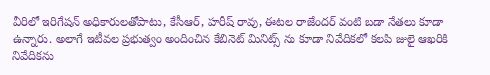వీరిలో ఇరిగేషన్ అధికారులతోపాటు, కేసీఆర్, హరీష్ రావు, ఈటల రాజేందర్ వంటి బడా నేతలు కూడా ఉన్నారు. అలాగే ఇటీవల ప్రభుత్వం అందించిన కేబినెట్ మినిట్స్ ను కూడా నివేదికలో కలపి జులై ఆఖరికి నివేదికను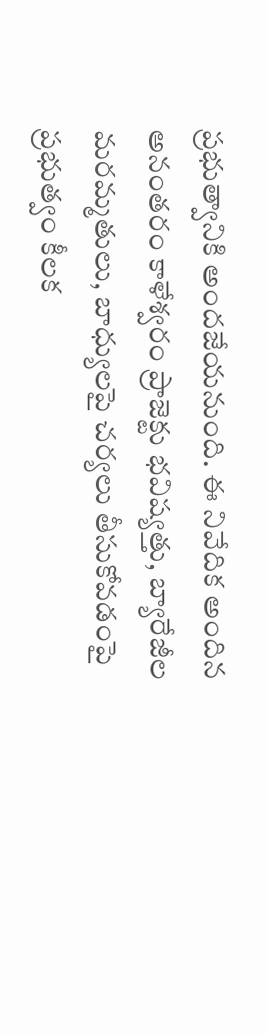ప్రభుత్వానికి అందజేయనుంది. ఈ నివేదిక అందిన అనంతరం కాళేశ్వరం ప్రాజెక్టు భవిష్యత్తు, బ్యారేజీల మరమ్మతులు, బాధ్యులపై చర్యలు తీసుకోవడంపై ప్రభుత్వం కీలక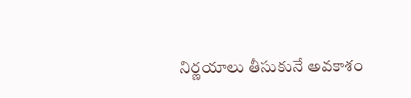నిర్ణయాలు తీసుకునే అవకాశం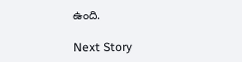ఉంది.

Next Story